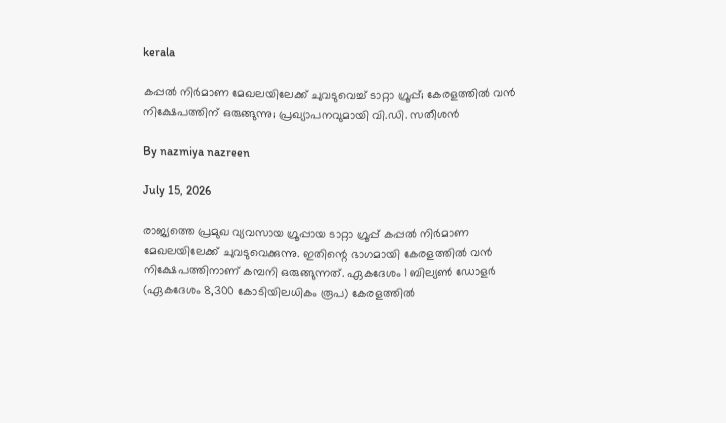kerala

കപ്പല്‍ നിര്‍മാണ മേഖലയിലേക്ക് ചുവടുവെച്ച് ടാറ്റാ ഗ്രൂപ്പ്; കേരളത്തില്‍ വന്‍ നിക്ഷേപത്തിന് ഒരുങ്ങുന്നു; പ്രഖ്യാപനവുമായി വി.ഡി. സതീശന്‍

By nazmiya nazreen

July 15, 2026

രാജ്യത്തെ പ്രമുഖ വ്യവസായ ഗ്രൂപ്പായ ടാറ്റാ ഗ്രൂപ്പ് കപ്പല്‍ നിര്‍മാണ മേഖലയിലേക്ക് ചുവടുവെക്കുന്നു. ഇതിന്റെ ഭാഗമായി കേരളത്തില്‍ വന്‍ നിക്ഷേപത്തിനാണ് കമ്പനി ഒരുങ്ങുന്നത്. ഏകദേശം 1 ബില്യണ്‍ ഡോളര്‍ (ഏകദേശം 8,300 കോടിയിലധികം രൂപ) കേരളത്തില്‍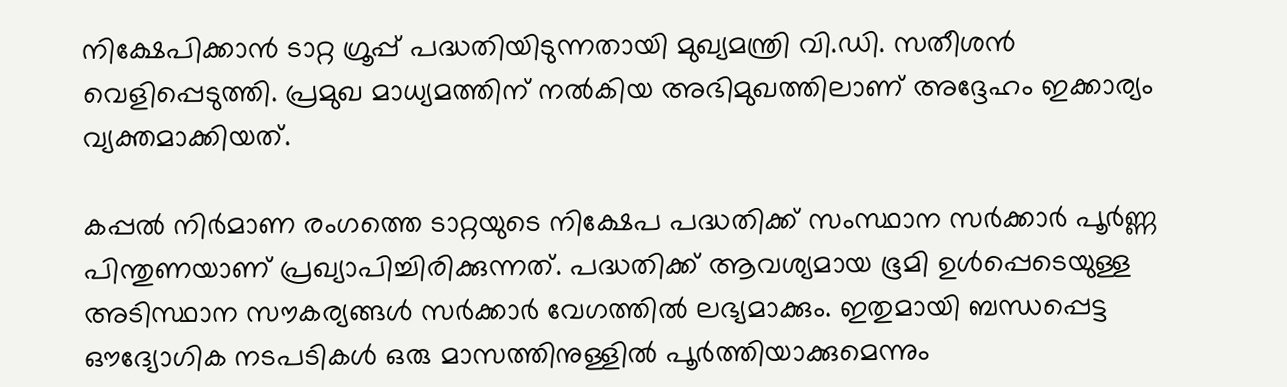നിക്ഷേപിക്കാന്‍ ടാറ്റ ഗ്രൂപ്പ് പദ്ധതിയിടുന്നതായി മുഖ്യമന്ത്രി വി.ഡി. സതീശന്‍ വെളിപ്പെടുത്തി. പ്രമുഖ മാധ്യമത്തിന് നല്‍കിയ അഭിമുഖത്തിലാണ് അദ്ദേഹം ഇക്കാര്യം വ്യക്തമാക്കിയത്.

കപ്പല്‍ നിര്‍മാണ രംഗത്തെ ടാറ്റയുടെ നിക്ഷേപ പദ്ധതിക്ക് സംസ്ഥാന സര്‍ക്കാര്‍ പൂര്‍ണ്ണ പിന്തുണയാണ് പ്രഖ്യാപിച്ചിരിക്കുന്നത്. പദ്ധതിക്ക് ആവശ്യമായ ഭൂമി ഉള്‍പ്പെടെയുള്ള അടിസ്ഥാന സൗകര്യങ്ങള്‍ സര്‍ക്കാര്‍ വേഗത്തില്‍ ലഭ്യമാക്കും. ഇതുമായി ബന്ധപ്പെട്ട ഔദ്യോഗിക നടപടികള്‍ ഒരു മാസത്തിനുള്ളില്‍ പൂര്‍ത്തിയാക്കുമെന്നും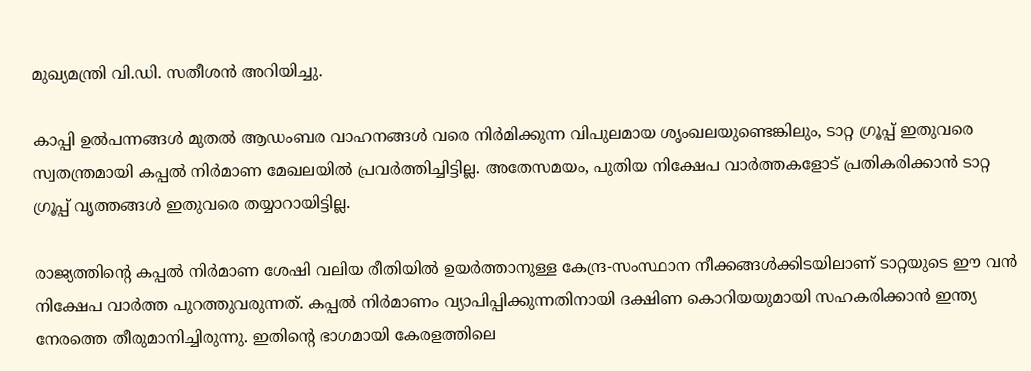മുഖ്യമന്ത്രി വി.ഡി. സതീശന്‍ അറിയിച്ചു.

കാപ്പി ഉല്‍പന്നങ്ങള്‍ മുതല്‍ ആഡംബര വാഹനങ്ങള്‍ വരെ നിര്‍മിക്കുന്ന വിപുലമായ ശൃംഖലയുണ്ടെങ്കിലും, ടാറ്റ ഗ്രൂപ്പ് ഇതുവരെ സ്വതന്ത്രമായി കപ്പല്‍ നിര്‍മാണ മേഖലയില്‍ പ്രവര്‍ത്തിച്ചിട്ടില്ല. അതേസമയം, പുതിയ നിക്ഷേപ വാര്‍ത്തകളോട് പ്രതികരിക്കാന്‍ ടാറ്റ ഗ്രൂപ്പ് വൃത്തങ്ങള്‍ ഇതുവരെ തയ്യാറായിട്ടില്ല.

രാജ്യത്തിന്റെ കപ്പല്‍ നിര്‍മാണ ശേഷി വലിയ രീതിയില്‍ ഉയര്‍ത്താനുള്ള കേന്ദ്ര-സംസ്ഥാന നീക്കങ്ങള്‍ക്കിടയിലാണ് ടാറ്റയുടെ ഈ വന്‍ നിക്ഷേപ വാര്‍ത്ത പുറത്തുവരുന്നത്. കപ്പല്‍ നിര്‍മാണം വ്യാപിപ്പിക്കുന്നതിനായി ദക്ഷിണ കൊറിയയുമായി സഹകരിക്കാന്‍ ഇന്ത്യ നേരത്തെ തീരുമാനിച്ചിരുന്നു. ഇതിന്റെ ഭാഗമായി കേരളത്തിലെ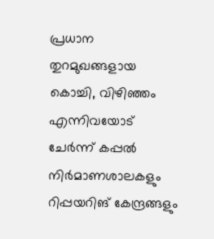പ്രധാന തുറമുഖങ്ങളായ കൊച്ചി, വിഴിഞ്ഞം എന്നിവയോട് ചേര്‍ന്ന് കപ്പല്‍ നിര്‍മാണശാലകളും റിപ്പയറിങ് കേന്ദ്രങ്ങളും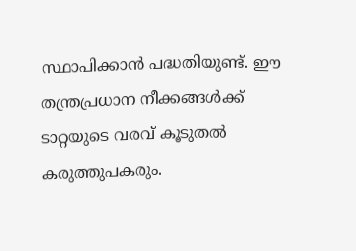സ്ഥാപിക്കാന്‍ പദ്ധതിയുണ്ട്. ഈ തന്ത്രപ്രധാന നീക്കങ്ങള്‍ക്ക് ടാറ്റയുടെ വരവ് കൂടുതല്‍ കരുത്തുപകരും.